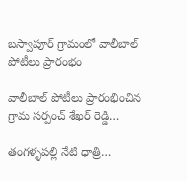బస్వాపూర్ గ్రామంలో వాలీబాల్ పోటీలు ప్రారంభం

వాలీబాల్ పోటీలు ప్రారంభించిన గ్రామ సర్పంచ్ శేఖర్ రెడ్డి…

తంగళ్ళపల్లి నేటి ధాత్రి…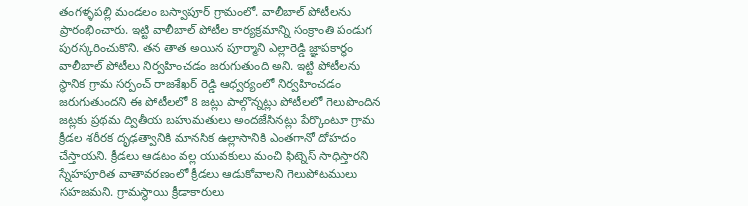తంగళ్ళపల్లి మండలం బస్వాపూర్ గ్రామంలో. వాలీబాల్ పోటీలను ప్రారంభించారు. ఇట్టి వాలీబాల్ పోటీల కార్యక్రమాన్ని సంక్రాంతి పండుగ పురస్కరించుకొని. తన తాత అయిన పూర్మాని ఎల్లారెడ్డి జ్ఞాపకార్థం వాలీబాల్ పోటీలు నిర్వహించడం జరుగుతుంది అని. ఇట్టి పోటీలను స్థానిక గ్రామ సర్పంచ్ రాజశేఖర్ రెడ్డి ఆధ్వర్యంలో నిర్వహించడం జరుగుతుందని ఈ పోటీలలో 8 జట్లు పాల్గొన్నట్లు పోటీలలో గెలుపొందిన జట్లకు ప్రథమ ద్వితీయ బహుమతులు అందజేసినట్లు పేర్కొంటూ గ్రామ క్రీడల శరీరక దృఢత్వానికి మానసిక ఉల్లాసానికి ఎంతగానో దోహదం చేస్తాయని. క్రీడలు ఆడటం వల్ల యువకులు మంచి ఫిట్నెస్ సాధిస్తారని స్నేహపూరిత వాతావరణంలో క్రీడలు ఆడుకోవాలని గెలుపోటములు సహజమని. గ్రామస్థాయి క్రీడాకారులు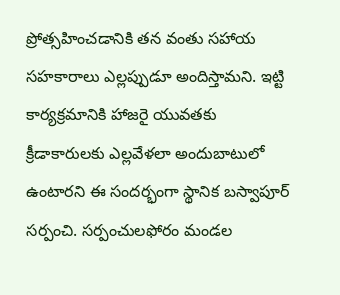ప్రోత్సహించడానికి తన వంతు సహాయ సహకారాలు ఎల్లప్పుడూ అందిస్తామని. ఇట్టి కార్యక్రమానికి హాజరై యువతకు క్రీడాకారులకు ఎల్లవేళలా అందుబాటులో ఉంటారని ఈ సందర్భంగా స్థానిక బస్వాపూర్ సర్పంచి. సర్పంచులఫోరం మండల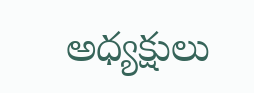అధ్యక్షులు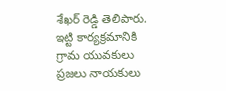శేఖర్ రెడ్డి తెలిపారు. ఇట్టి కార్యక్రమానికి గ్రామ యువకులు ప్రజలు నాయకులు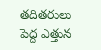తదితరులు పెద్ద ఎత్తున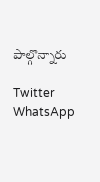పాల్గొన్నారు

Twitter WhatsApp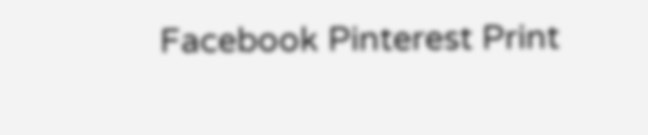Facebook Pinterest Print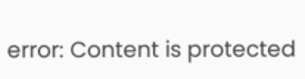error: Content is protected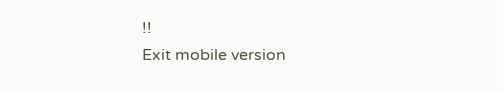!!
Exit mobile version